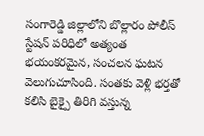సంగారెడ్డి జిల్లాలోని బొల్లారం పోలీస్ స్టేషన్ పరిధిలో అత్యంత భయంకరమైన, సంచలన ఘటన వెలుగుచూసింది. సంతకు వెళ్లి భర్తతో కలిసి బైక్పై తిరిగి వస్తున్న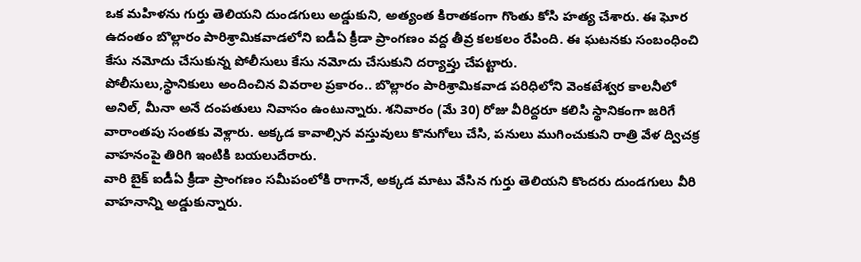ఒక మహిళను గుర్తు తెలియని దుండగులు అడ్డుకుని, అత్యంత కిరాతకంగా గొంతు కోసి హత్య చేశారు. ఈ ఘోర ఉదంతం బొల్లారం పారిశ్రామికవాడలోని ఐడీఏ క్రీడా ప్రాంగణం వద్ద తీవ్ర కలకలం రేపింది. ఈ ఘటనకు సంబంధించి కేసు నమోదు చేసుకున్న పోలీసులు కేసు నమోదు చేసుకుని దర్యాప్తు చేపట్టారు.
పోలీసులు,స్థానికులు అందించిన వివరాల ప్రకారం.. బొల్లారం పారిశ్రామికవాడ పరిధిలోని వెంకటేశ్వర కాలనీలో అనిల్, మీనా అనే దంపతులు నివాసం ఉంటున్నారు. శనివారం (మే 30) రోజు వీరిద్దరూ కలిసి స్థానికంగా జరిగే వారాంతపు సంతకు వెళ్లారు. అక్కడ కావాల్సిన వస్తువులు కొనుగోలు చేసి, పనులు ముగించుకుని రాత్రి వేళ ద్విచక్ర వాహనంపై తిరిగి ఇంటికి బయలుదేరారు.
వారి బైక్ ఐడీఏ క్రీడా ప్రాంగణం సమీపంలోకి రాగానే, అక్కడ మాటు వేసిన గుర్తు తెలియని కొందరు దుండగులు వీరి వాహనాన్ని అడ్డుకున్నారు.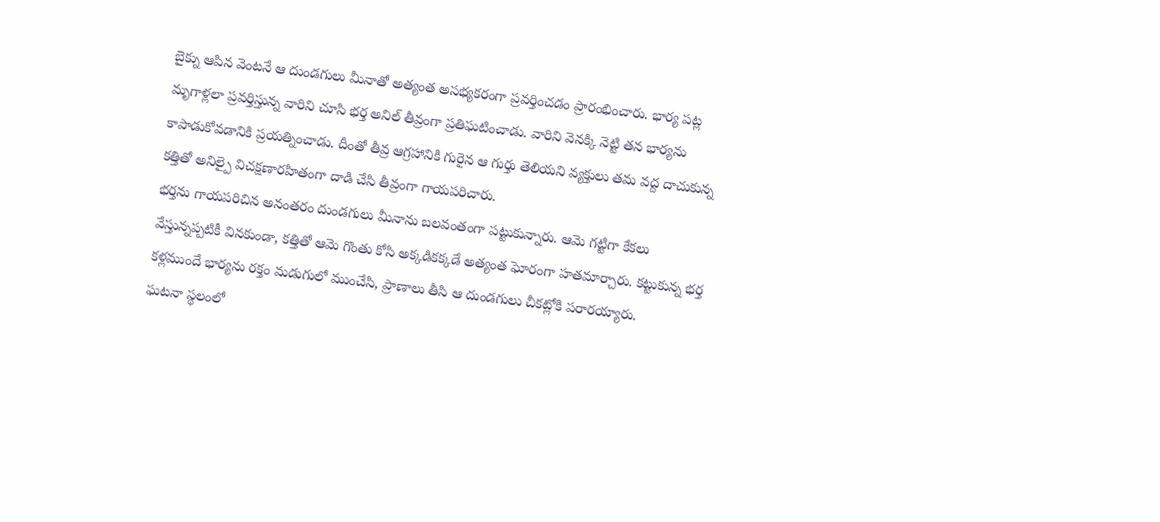బైక్ను ఆపిన వెంటనే ఆ దుండగులు మీనాతో అత్యంత అసభ్యకరంగా ప్రవర్తించడం ప్రారంభించారు. భార్య పట్ల మృగాళ్లలా ప్రవర్తిస్తున్న వారిని చూసి భర్త అనిల్ తీవ్రంగా ప్రతిఘటించాడు. వారిని వెనక్కి నెట్టి తన భార్యను కాపాడుకోవడానికి ప్రయత్నించాడు. దీంతో తీవ్ర ఆగ్రహానికి గురైన ఆ గుర్తు తెలియని వ్యక్తులు తమ వద్ద దాచుకున్న కత్తితో అనిల్పై విచక్షణారహితంగా దాడి చేసి తీవ్రంగా గాయపరిచారు.
భర్తను గాయపరిచిన అనంతరం దుండగులు మీనాను బలవంతంగా పట్టుకున్నారు. ఆమె గట్టిగా కేకలు వేస్తున్నప్పటికీ వినకుండా, కత్తితో ఆమె గొంతు కోసి అక్కడికక్కడే అత్యంత ఘోరంగా హతమార్చారు. కట్టుకున్న భర్త కళ్లముందే భార్యను రక్తం మడుగులో ముంచేసి, ప్రాణాలు తీసి ఆ దుండగులు చీకట్లోకి పరారయ్యారు.
ఘటనా స్థలంలో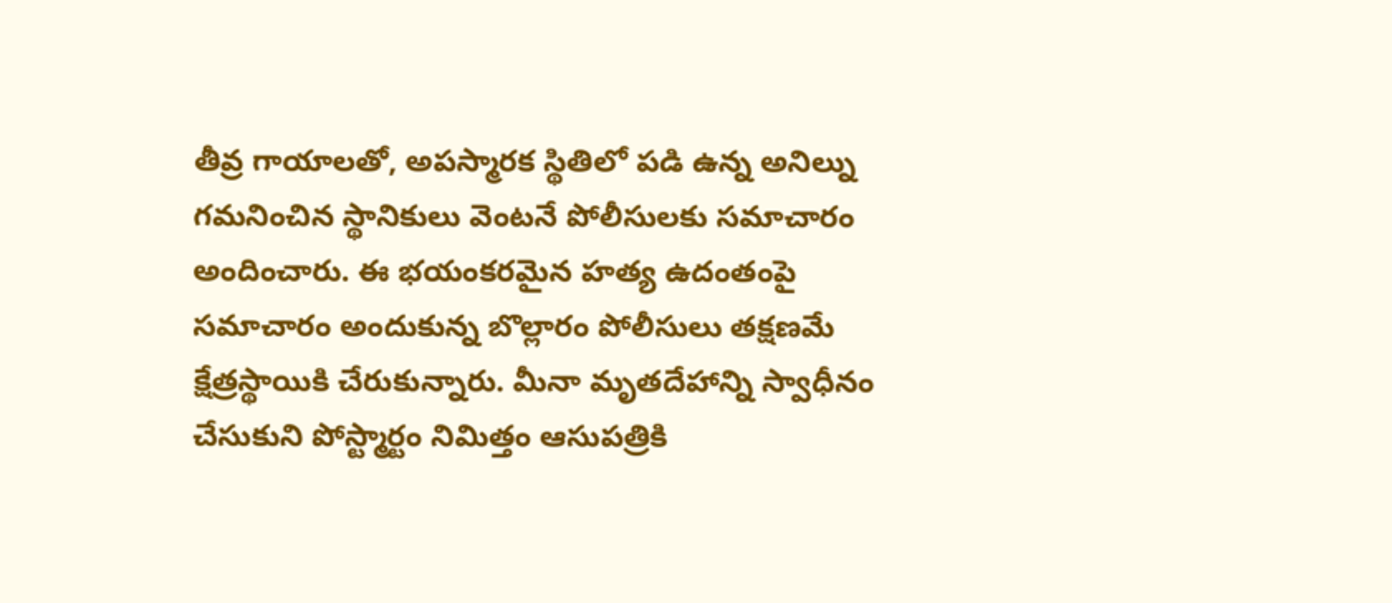తీవ్ర గాయాలతో, అపస్మారక స్థితిలో పడి ఉన్న అనిల్ను గమనించిన స్థానికులు వెంటనే పోలీసులకు సమాచారం అందించారు. ఈ భయంకరమైన హత్య ఉదంతంపై సమాచారం అందుకున్న బొల్లారం పోలీసులు తక్షణమే క్షేత్రస్థాయికి చేరుకున్నారు. మీనా మృతదేహాన్ని స్వాధీనం చేసుకుని పోస్ట్మార్టం నిమిత్తం ఆసుపత్రికి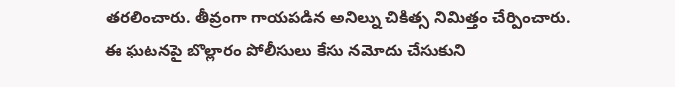తరలించారు. తీవ్రంగా గాయపడిన అనిల్ను చికిత్స నిమిత్తం చేర్పించారు.
ఈ ఘటనపై బొల్లారం పోలీసులు కేసు నమోదు చేసుకుని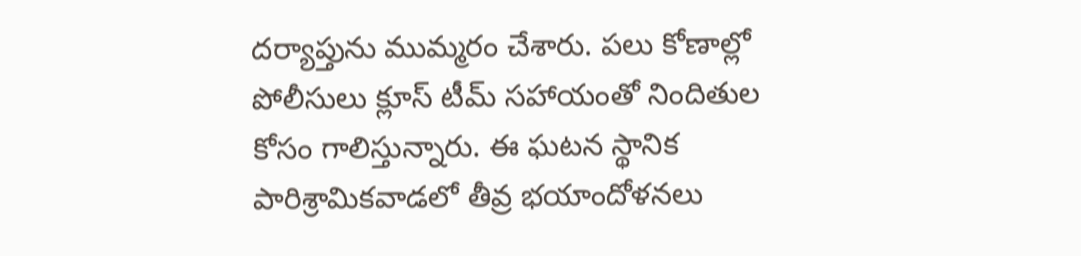దర్యాప్తును ముమ్మరం చేశారు. పలు కోణాల్లో పోలీసులు క్లూస్ టీమ్ సహాయంతో నిందితుల కోసం గాలిస్తున్నారు. ఈ ఘటన స్థానిక పారిశ్రామికవాడలో తీవ్ర భయాందోళనలు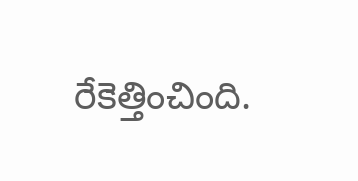రేకెత్తించింది.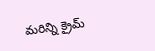మరిన్ని క్రైమ్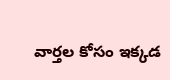వార్తల కోసం ఇక్కడ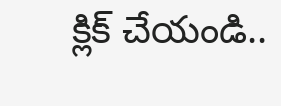క్లిక్ చేయండి..